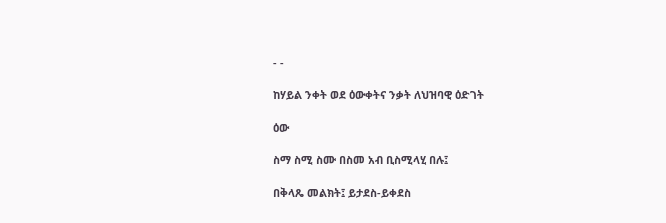- -

ከሃይል ንቀት ወደ ዕውቀትና ንቃት ለህዝባዊ ዕድገት

ዕው

ስማ ስሚ ስሙ በስመ አብ ቢስሚላሂ በሉ፤

በቅላጼ መልክት፤ ይታደስ-ይቀደስ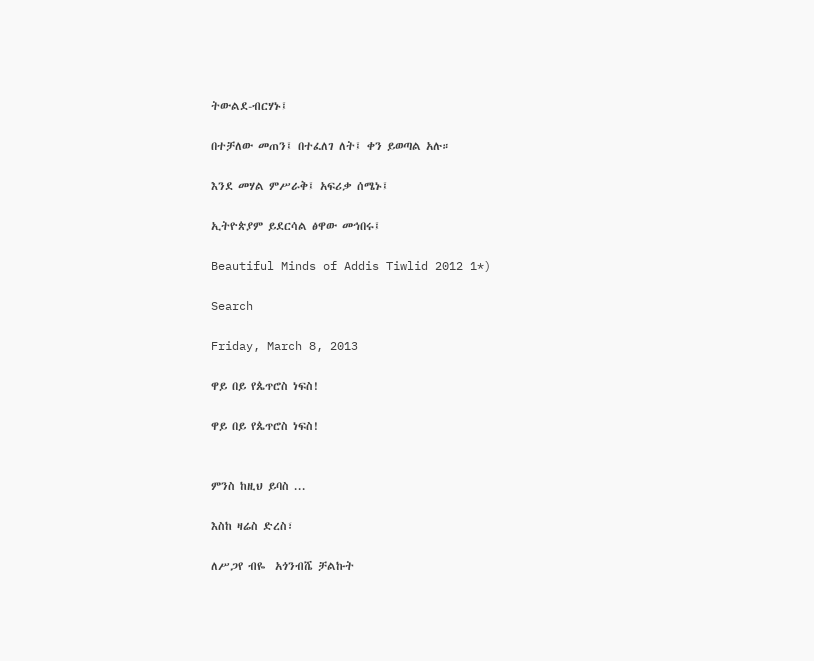ትውልደ-ብርሃኑ፤

በተቻለው መጠን፤ በተፈለገ ለት፤ ቀን ይወጣል አሉ።

እንደ መሃል ምሥራቅ፤ አፍሪቃ ሰሜኑ፤

ኢትዮጵያም ይደርሳል ፅዋው መኅበሩ፤

Beautiful Minds of Addis Tiwlid 2012 1*)

Search

Friday, March 8, 2013

ዋይ በይ የጴጥሮስ ነፍስ!

ዋይ በይ የጴጥሮስ ነፍስ!


ምንስ ከዚህ ይባስ ...

እስከ ዛሬስ ድረስ፣

ለሥጋየ ብዬ  አጎንብሼ ቻልኩት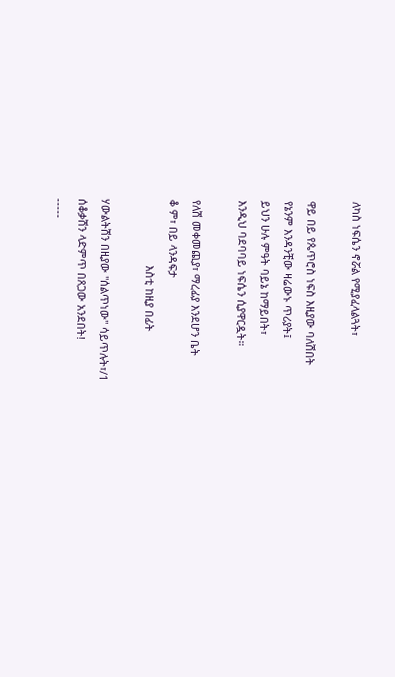ለካስ ነፍሴን ኖሯል የሚያፈላልጓት፣

ዋይ በይ የጴጥሮስ ነፍስ እዚያው ባለሽበት
የኔንም እንዳንቺው ዛሬውኑ ጥሪያት፤
ይህን ሁሉ ምዓት ባይኔ ከማይበት፣
እንዲህ ባደባባይ ነፍሴን ሲያዋርዷት።

የለሽ መቀመጪያ፣ ማረፊያ እንደሆን ቤት
ቆ ም፣ በይ ላንዳፍታ
                      እስቲ ከዚያ በፊት

ሃውልትሽን በዚያው "ሰልጥነው" ሳይጥሉት፣/1
ሰቆቃሽን ላድምጥ በጸጋው አንደበት!
-----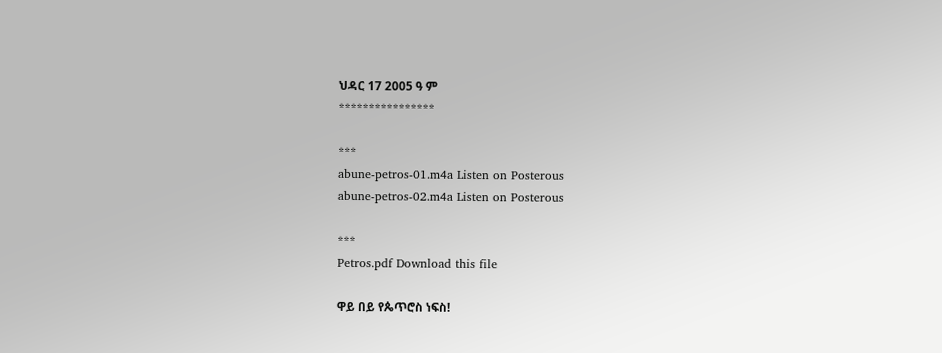ህዳር 17 2005 ዓ ም
****************

***
abune-petros-01.m4a Listen on Posterous
abune-petros-02.m4a Listen on Posterous

***
Petros.pdf Download this file

ዋይ በይ የጴጥሮስ ነፍስ!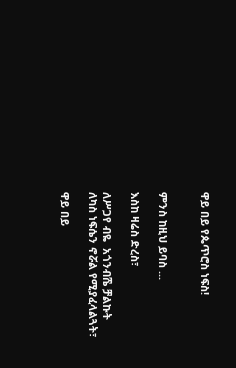ዋይ በይ የጴጥሮስ ነፍስ!


ምንስ ከዚህ ይባስ ...

እስከ ዛሬስ ድረስ፣

ለሥጋየ ብዬ  አጎንብሼ ቻልኩት
ለካስ ነፍሴን ኖሯል የሚያፈላልጓት፣

ዋይ በይ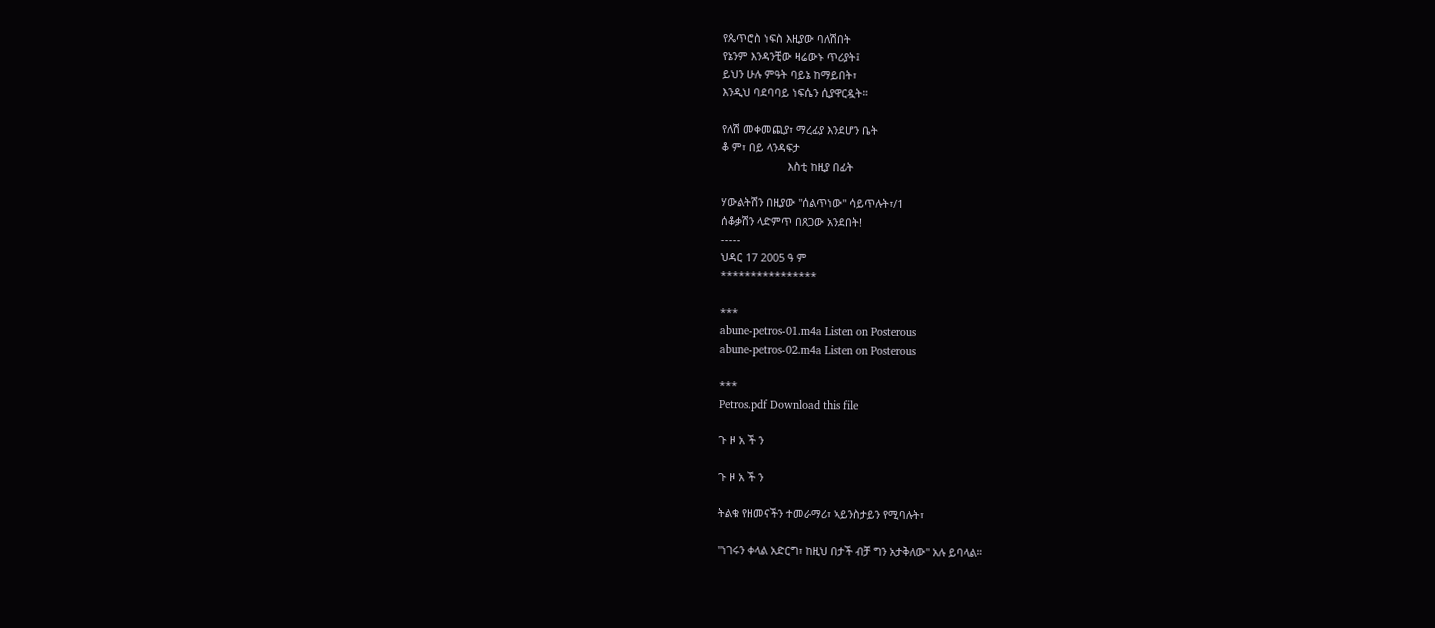የጴጥሮስ ነፍስ እዚያው ባለሽበት
የኔንም እንዳንቺው ዛሬውኑ ጥሪያት፤
ይህን ሁሉ ምዓት ባይኔ ከማይበት፣
እንዲህ ባደባባይ ነፍሴን ሲያዋርዷት።

የለሽ መቀመጪያ፣ ማረፊያ እንደሆን ቤት
ቆ ም፣ በይ ላንዳፍታ
                      እስቲ ከዚያ በፊት

ሃውልትሽን በዚያው "ሰልጥነው" ሳይጥሉት፣/1
ሰቆቃሽን ላድምጥ በጸጋው አንደበት!
-----
ህዳር 17 2005 ዓ ም
****************

***
abune-petros-01.m4a Listen on Posterous
abune-petros-02.m4a Listen on Posterous

***
Petros.pdf Download this file

ጉ ዞ አ ች ን

ጉ ዞ አ ች ን

ትልቁ የዘመናችን ተመራማሪ፣ ኣይንስታይን የሚባሉት፣

"ነገሩን ቀላል አድርግ፣ ከዚህ በታች ብቻ ግን አታቅለው" አሉ ይባላል።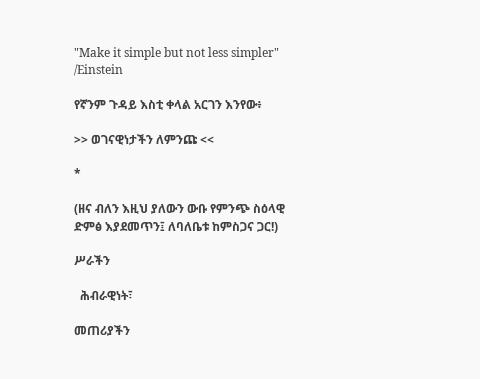"Make it simple but not less simpler" /Einstein

የኛንም ጉዳይ እስቲ ቀላል አርገን እንየው፥

>> ወገናዊነታችን ለምንጩ <<

*

(ዘና ብለን እዚህ ያለውን ውቡ የምንጭ ስዕላዊ ድምፅ እያደመጥን፤ ለባለቤቱ ከምስጋና ጋር!)

ሥራችን

  ሕብራዊነት፣

መጠሪያችን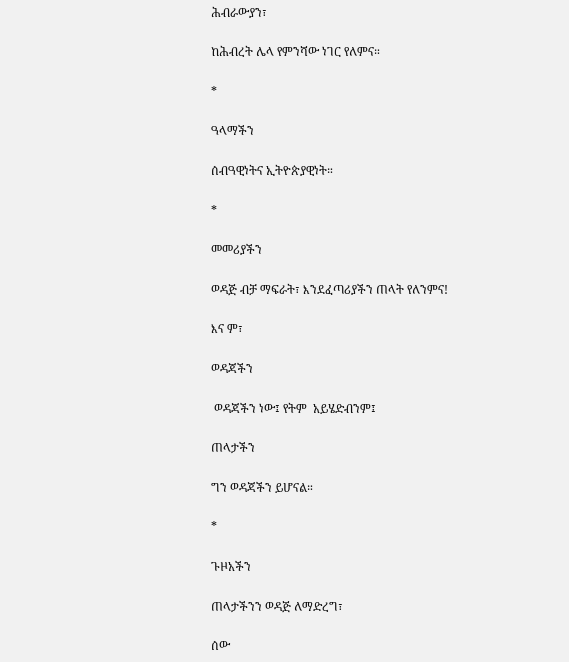ሕብራውያን፣

ከሕብረት ሌላ የምንሻው ነገር የለምና።

*

ዓላማችን

ሰብዓዊነትና ኢትዮጵያዊነት።

*

መመሪያችን

ወዳጅ ብቻ ማፍራት፣ እንደፈጣሪያችን ጠላት የለንምና!

እና ም፣

ወዳጃችን

 ወዳጃችን ነው፤ የትም  አይሄድብንም፤

ጠላታችን

ግን ወዳጃችን ይሆናል።

*

ጉዞአችን

ጠላታችንን ወዳጅ ለማድረግ፣

ሰው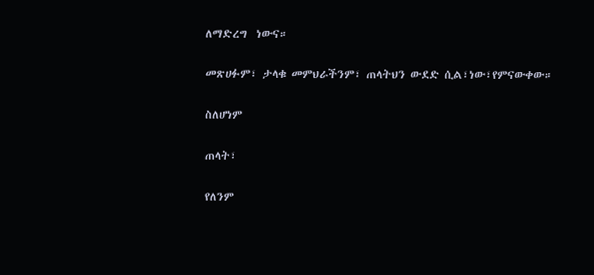ለማድረግ  ነውና።

መጽሀፉም፣ ታላቁ መምህራችንም፣ ጠላትህን ውደድ ሲል፣ነው፣የምናውቀው።

ስለሆነም

ጠላት፣

የለንም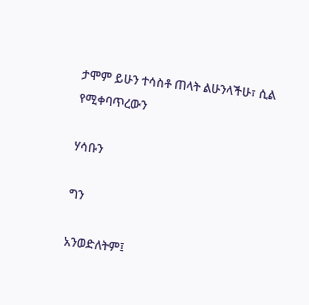ታሞም ይሁን ተሳስቶ ጠላት ልሁንላችሁ፣ ሲል የሚቀባጥረውን

ሃሳቡን

ግን

አንወድለትም፤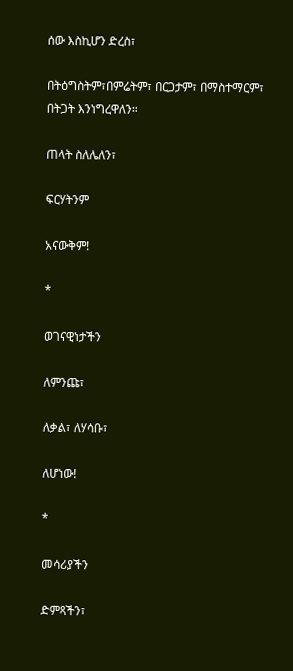ሰው እስኪሆን ድረስ፣

በትዕግስትም፣በምሬትም፣ በርጋታም፣ በማስተማርም፣ በትጋት እንነግረዋለን።

ጠላት ስለሌለን፣

ፍርሃትንም

አናውቅም!

*

ወገናዊነታችን

ለምንጩ፣

ለቃል፣ ለሃሳቡ፣

ለሆነው!

*

መሳሪያችን

ድምጻችን፣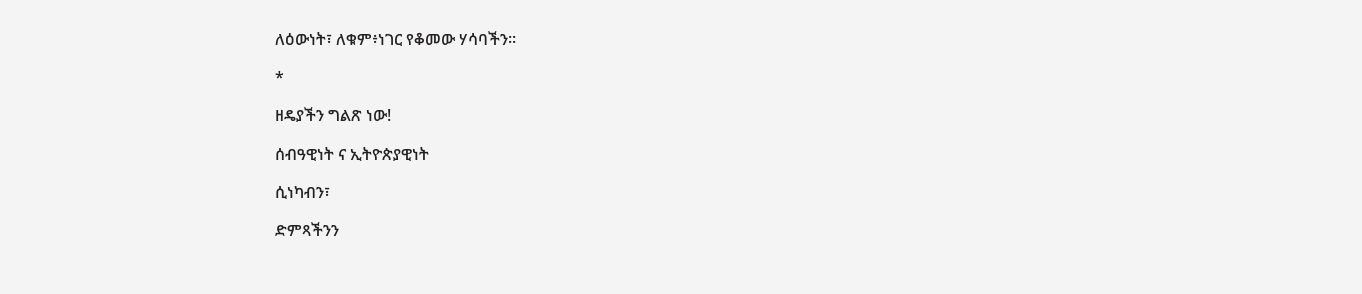ለዕውነት፣ ለቁም፥ነገር የቆመው ሃሳባችን።

*

ዘዴያችን ግልጽ ነው!

ሰብዓዊነት ና ኢትዮጵያዊነት

ሲነካብን፣

ድምጻችንን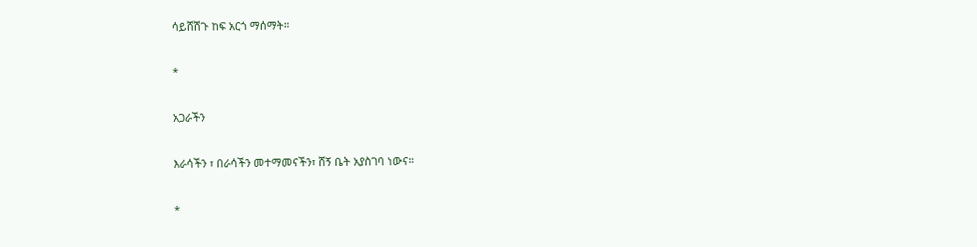ሳይሸሽጉ ከፍ አርጎ ማሰማት።

*

አጋራችን

እራሳችን ፣ በራሳችን መተማመናችን፣ ሸኝ ቤት አያስገባ ነውና።

*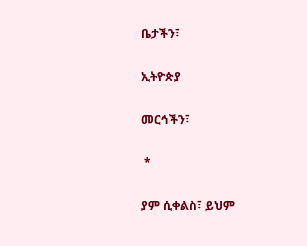ቤታችን፣

ኢትዮጵያ

መርኅችን፣

 *

ያም ሲቀልስ፣ ይህም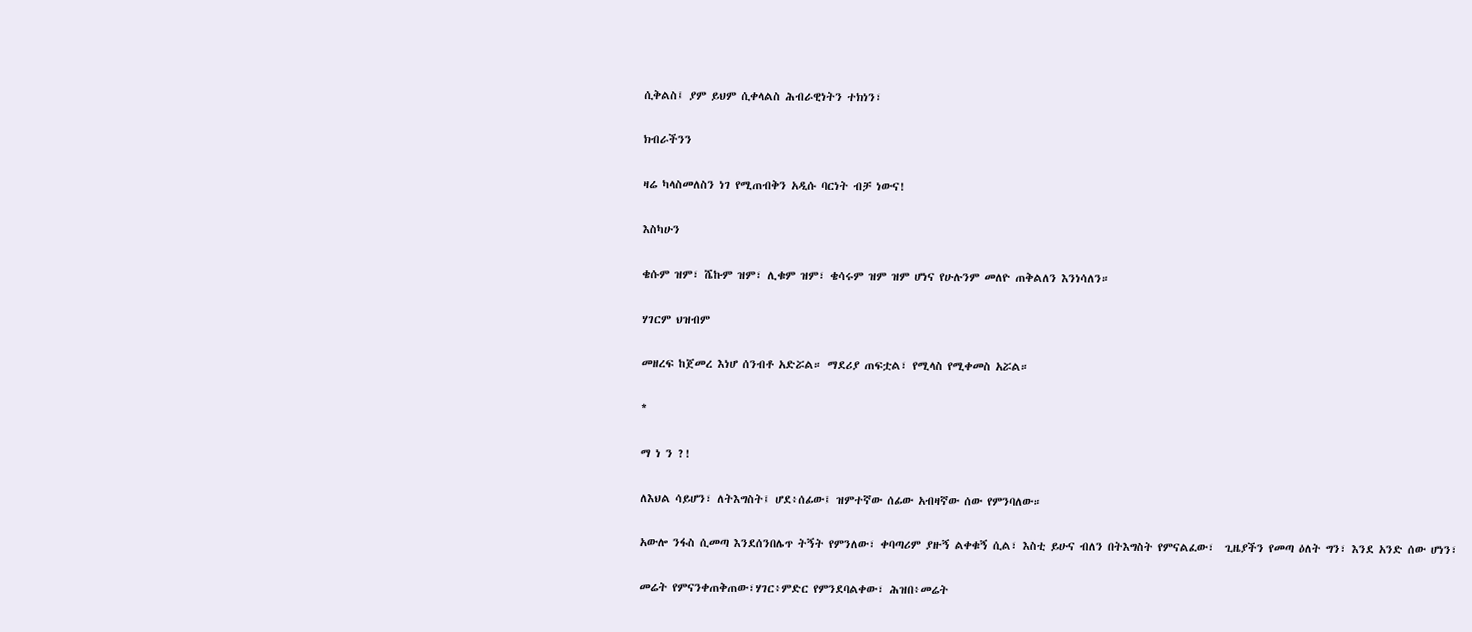ሲቅልስ፤ ያም ይህም ሲቀላልስ ሕብራዊነትን ተክነን፣

ክብራችንን

ዛሬ ካላስመለስን ነገ የሚጠብቅን አዲሱ ባርነት ብቻ ነውና!

እስካሁን

ቄሱም ዝም፣ ሼኩም ዝም፣ ሊቁም ዝም፣ ቄሳሩም ዝም ዝም ሆነና የሁሉንም መለዮ ጠቅልለን እንነሳለን።

ሃገርም ህዝብም

መዘረፍ ከጀመረ እነሆ ሰንብቶ አድሯል። ማደሪያ ጠፍቷል፣ የሚላስ የሚቀመስ አሯል።

*

ማ ነ ን ?!

ለእህል ሳይሆን፣ ለትእግስት፤ ሆደ፥ሰፊው፤ ዝምተኛው ሰፊው አብዛኛው ሰው የምንባለው።

አውሎ ንፋስ ሲመጣ እንደሰንበሌጥ ትኝት የምንለው፣ ቀባጣሪም ያዙኝ ልቀቁኝ ሲል፣ እስቲ ይሁና ብለን በትእግስት የምናልፈው፣  ጊዜያችን የመጣ ዕለት ግን፣ እንደ አንድ ሰው ሆነን፣

መሬት የምናንቀጠቅጠው፣ሃገር፥ምድር የምንደባልቀው፣ ሕዝበ፥መሬት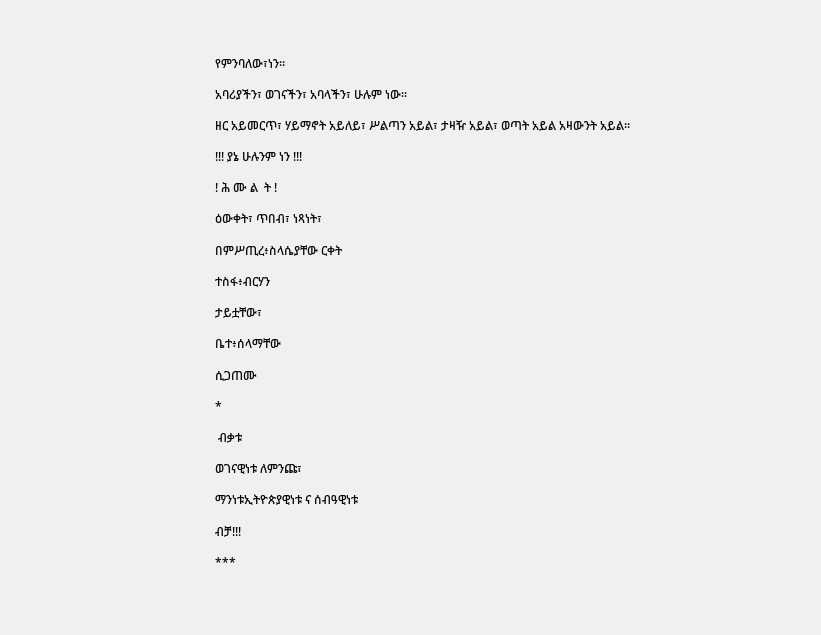የምንባለው፣ነን።

አባሪያችን፣ ወገናችን፣ አባላችን፣ ሁሉም ነው።

ዘር አይመርጥ፣ ሃይማኖት አይለይ፣ ሥልጣን አይል፣ ታዛዥ አይል፣ ወጣት አይል አዛውንት አይል።

!!! ያኔ ሁሉንም ነን !!!

! ሕ ሙ ል  ት !

ዕውቀት፣ ጥበብ፣ ነጻነት፣

በምሥጢረ፥ስላሴያቸው ርቀት

ተስፋ፥ብርሃን

ታይቷቸው፣

ቤተ፥ሰላማቸው

ሲጋጠሙ

*

 ብቃቱ

ወገናዊነቱ ለምንጩ፣

ማንነቱኢትዮጵያዊነቱ ና ሰብዓዊነቱ

ብቻ!!!

***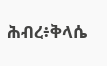ሕብረ፥ቅላሴ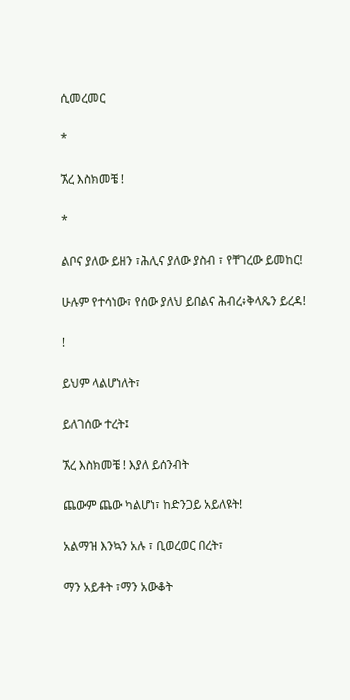ሲመረመር

*

ኧረ እስክመቼ !

*

ልቦና ያለው ይዘን ፣ሕሊና ያለው ያስብ ፣ የቸገረው ይመከር!

ሁሉም የተሳነው፣ የሰው ያለህ ይበልና ሕብረ፥ቅላጼን ይረዳ!

!

ይህም ላልሆነለት፣

ይለገሰው ተረት፤

ኧረ እስክመቼ ! እያለ ይሰንብት

ጨውም ጨው ካልሆነ፣ ከድንጋይ አይለዩት!

አልማዝ እንኳን አሉ ፣ ቢወረወር በረት፣

ማን አይቶት ፣ማን አውቆት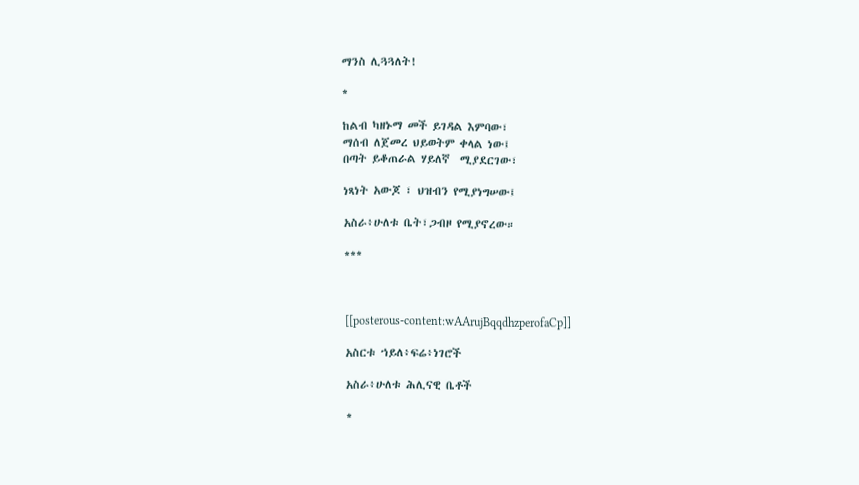ማንስ ሊጓጓለት!

*

ከልብ ካዘኑማ መች ይገዳል እምባው፣
ማሰብ ለጀመረ ህይወትም ቀላል ነው፤
በጣት ይቆጠራል ሃይለኛ  ሚያደርገው፣

ነጻነት አውጆ ፣ ህዝብን የሚያነግሠው፤

አስራ፥ሁለቱ ቤት፣ጋብዞ የሚያኖረው።

***



[[posterous-content:wAArujBqqdhzperofaCp]]

አስርቱ ኀይለ፥ፍሬ፥ነገሮች

አስራ፥ሁለቱ ሕሊናዊ ቤቶች

*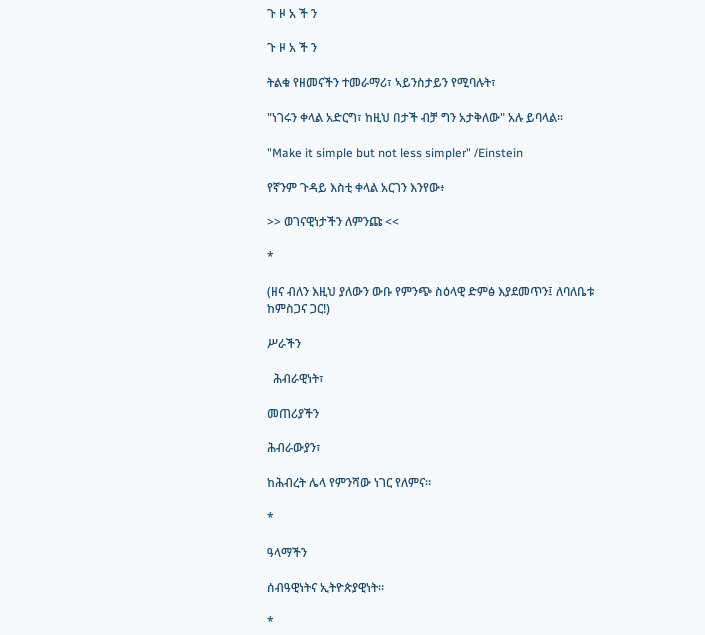ጉ ዞ አ ች ን

ጉ ዞ አ ች ን

ትልቁ የዘመናችን ተመራማሪ፣ ኣይንስታይን የሚባሉት፣

"ነገሩን ቀላል አድርግ፣ ከዚህ በታች ብቻ ግን አታቅለው" አሉ ይባላል።

"Make it simple but not less simpler" /Einstein

የኛንም ጉዳይ እስቲ ቀላል አርገን እንየው፥

>> ወገናዊነታችን ለምንጩ <<

*

(ዘና ብለን እዚህ ያለውን ውቡ የምንጭ ስዕላዊ ድምፅ እያደመጥን፤ ለባለቤቱ ከምስጋና ጋር!)

ሥራችን

  ሕብራዊነት፣

መጠሪያችን

ሕብራውያን፣

ከሕብረት ሌላ የምንሻው ነገር የለምና።

*

ዓላማችን

ሰብዓዊነትና ኢትዮጵያዊነት።

*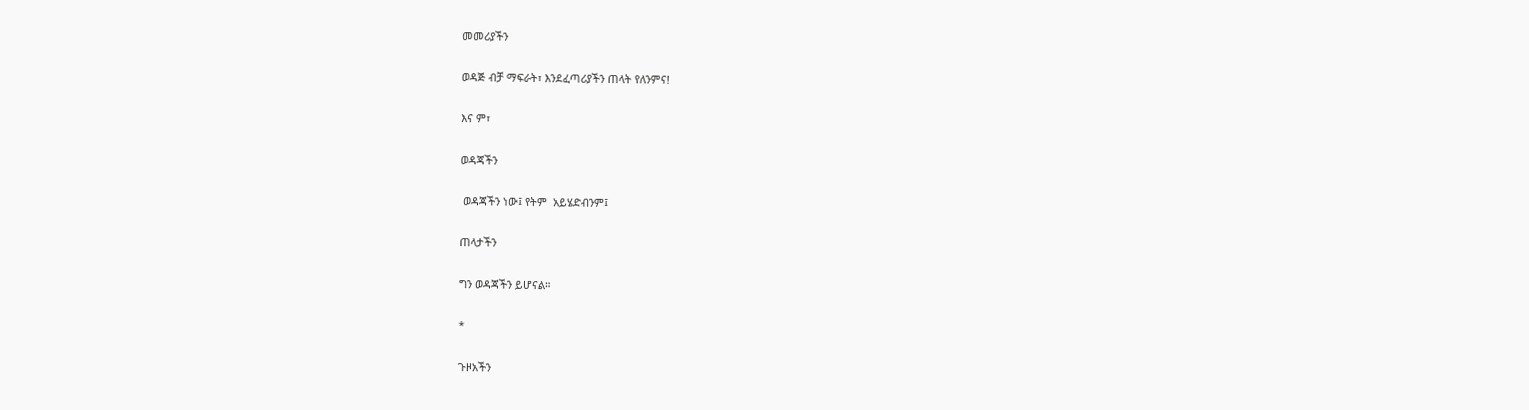መመሪያችን

ወዳጅ ብቻ ማፍራት፣ እንደፈጣሪያችን ጠላት የለንምና!

እና ም፣

ወዳጃችን

 ወዳጃችን ነው፤ የትም  አይሄድብንም፤

ጠላታችን

ግን ወዳጃችን ይሆናል።

*

ጉዞአችን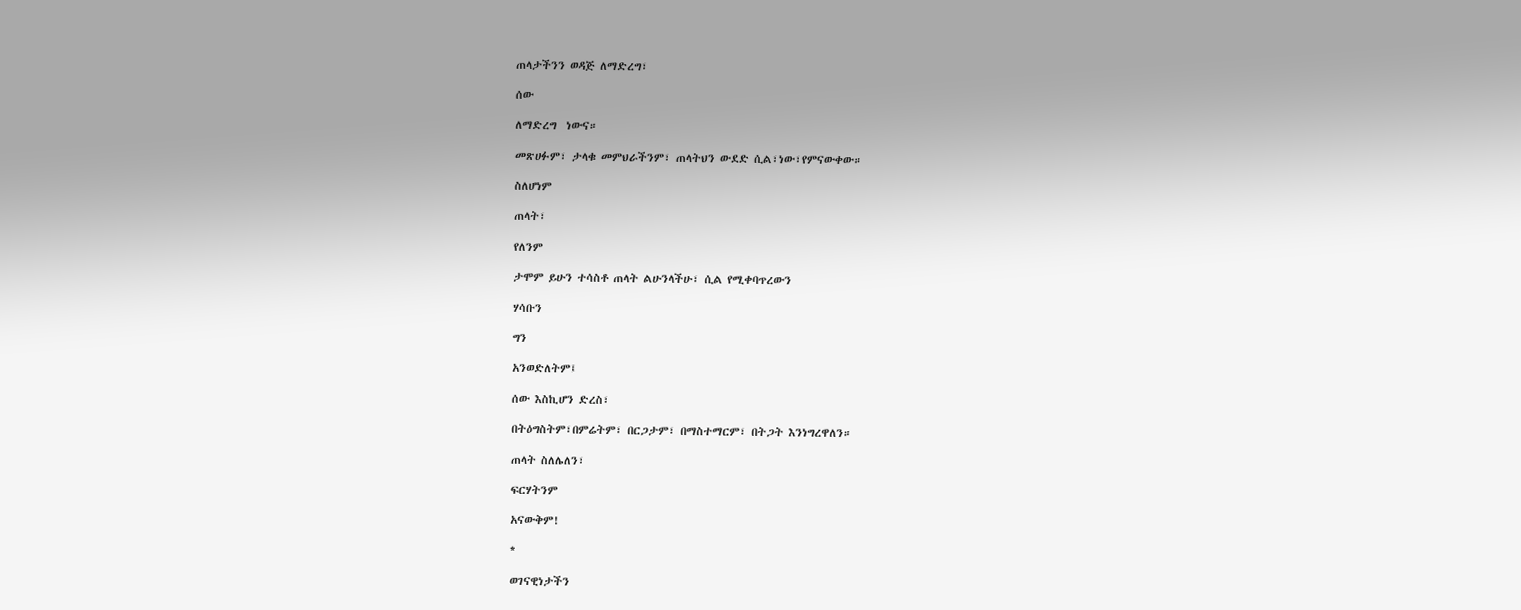ጠላታችንን ወዳጅ ለማድረግ፣

ሰው

ለማድረግ  ነውና።

መጽሀፉም፣ ታላቁ መምህራችንም፣ ጠላትህን ውደድ ሲል፣ነው፣የምናውቀው።

ስለሆነም

ጠላት፣

የለንም

ታሞም ይሁን ተሳስቶ ጠላት ልሁንላችሁ፣ ሲል የሚቀባጥረውን

ሃሳቡን

ግን

አንወድለትም፤

ሰው እስኪሆን ድረስ፣

በትዕግስትም፣በምሬትም፣ በርጋታም፣ በማስተማርም፣ በትጋት እንነግረዋለን።

ጠላት ስለሌለን፣

ፍርሃትንም

አናውቅም!

*

ወገናዊነታችን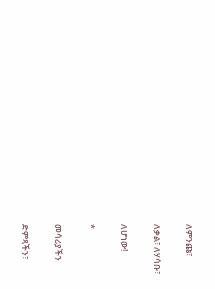ለምንጩ፣

ለቃል፣ ለሃሳቡ፣

ለሆነው!

*

መሳሪያችን

ድምጻችን፣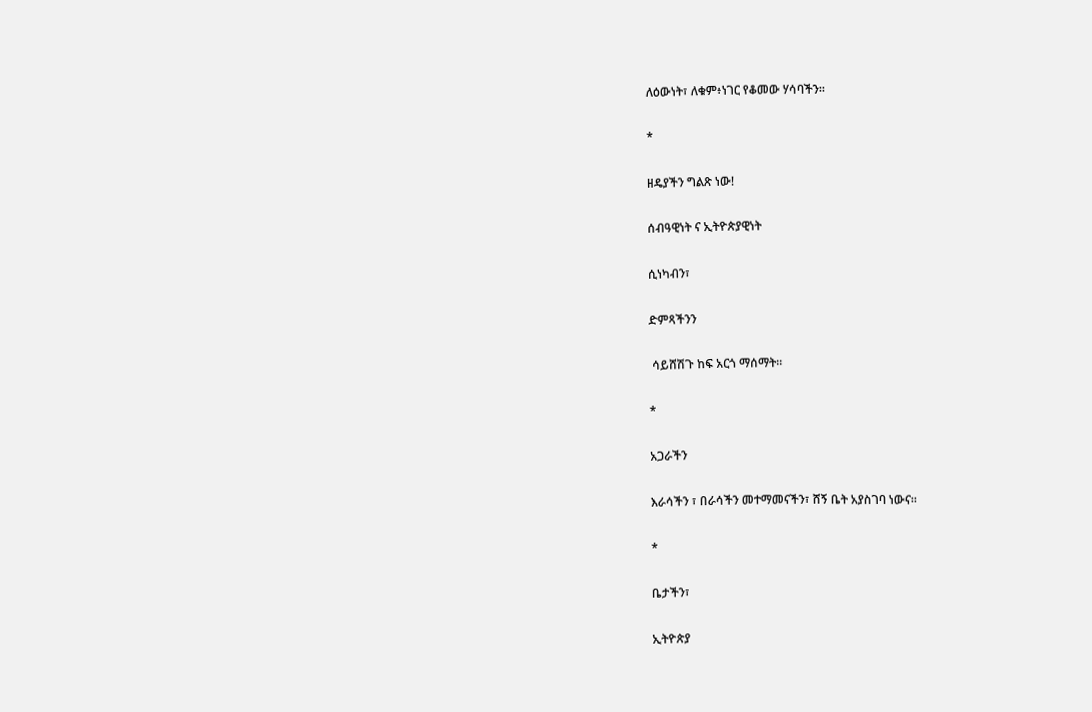ለዕውነት፣ ለቁም፥ነገር የቆመው ሃሳባችን።

*

ዘዴያችን ግልጽ ነው!

ሰብዓዊነት ና ኢትዮጵያዊነት

ሲነካብን፣

ድምጻችንን

 ሳይሸሽጉ ከፍ አርጎ ማሰማት።

*

አጋራችን

እራሳችን ፣ በራሳችን መተማመናችን፣ ሸኝ ቤት አያስገባ ነውና።

*

ቤታችን፣

ኢትዮጵያ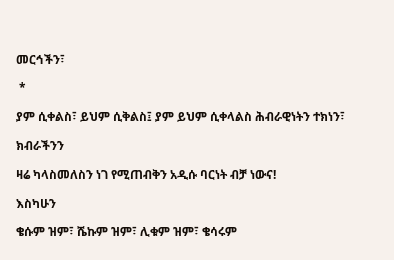መርኅችን፣

 *

ያም ሲቀልስ፣ ይህም ሲቅልስ፤ ያም ይህም ሲቀላልስ ሕብራዊነትን ተክነን፣

ክብራችንን

ዛሬ ካላስመለስን ነገ የሚጠብቅን አዲሱ ባርነት ብቻ ነውና!

እስካሁን

ቄሱም ዝም፣ ሼኩም ዝም፣ ሊቁም ዝም፣ ቄሳሩም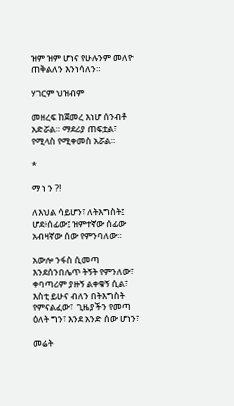ዝም ዝም ሆነና የሁሉንም መለዮ ጠቅልለን እንነሳለን።

ሃገርም ህዝብም

መዘረፍ ከጀመረ እነሆ ሰንብቶ አድሯል። ማደሪያ ጠፍቷል፣ የሚላስ የሚቀመስ አሯል።

*

ማ ነ ን ?!

ለእህል ሳይሆን፣ ለትእግስት፤ ሆደ፥ሰፊው፤ ዝምተኛው ሰፊው አብዛኛው ሰው የምንባለው።

አውሎ ንፋስ ሲመጣ እንደሰንበሌጥ ትኝት የምንለው፣ ቀባጣሪም ያዙኝ ልቀቁኝ ሲል፣ እስቲ ይሁና ብለን በትእግስት የምናልፈው፣  ጊዜያችን የመጣ ዕለት ግን፣ እንደ አንድ ሰው ሆነን፣

መሬት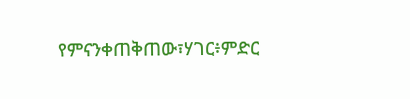የምናንቀጠቅጠው፣ሃገር፥ምድር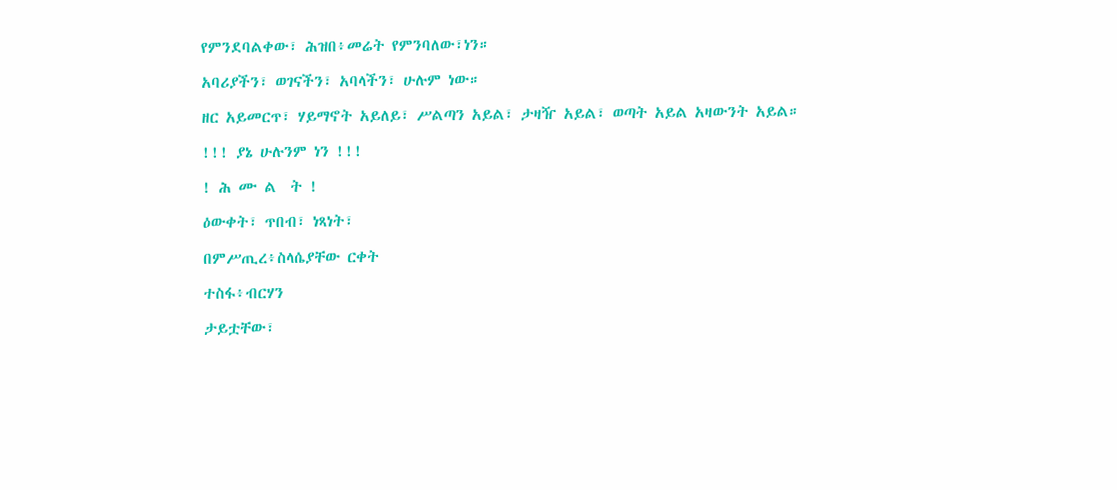የምንደባልቀው፣ ሕዝበ፥መሬት የምንባለው፣ነን።

አባሪያችን፣ ወገናችን፣ አባላችን፣ ሁሉም ነው።

ዘር አይመርጥ፣ ሃይማኖት አይለይ፣ ሥልጣን አይል፣ ታዛዥ አይል፣ ወጣት አይል አዛውንት አይል።

!!! ያኔ ሁሉንም ነን !!!

! ሕ ሙ ል  ት !

ዕውቀት፣ ጥበብ፣ ነጻነት፣

በምሥጢረ፥ስላሴያቸው ርቀት

ተስፋ፥ብርሃን

ታይቷቸው፣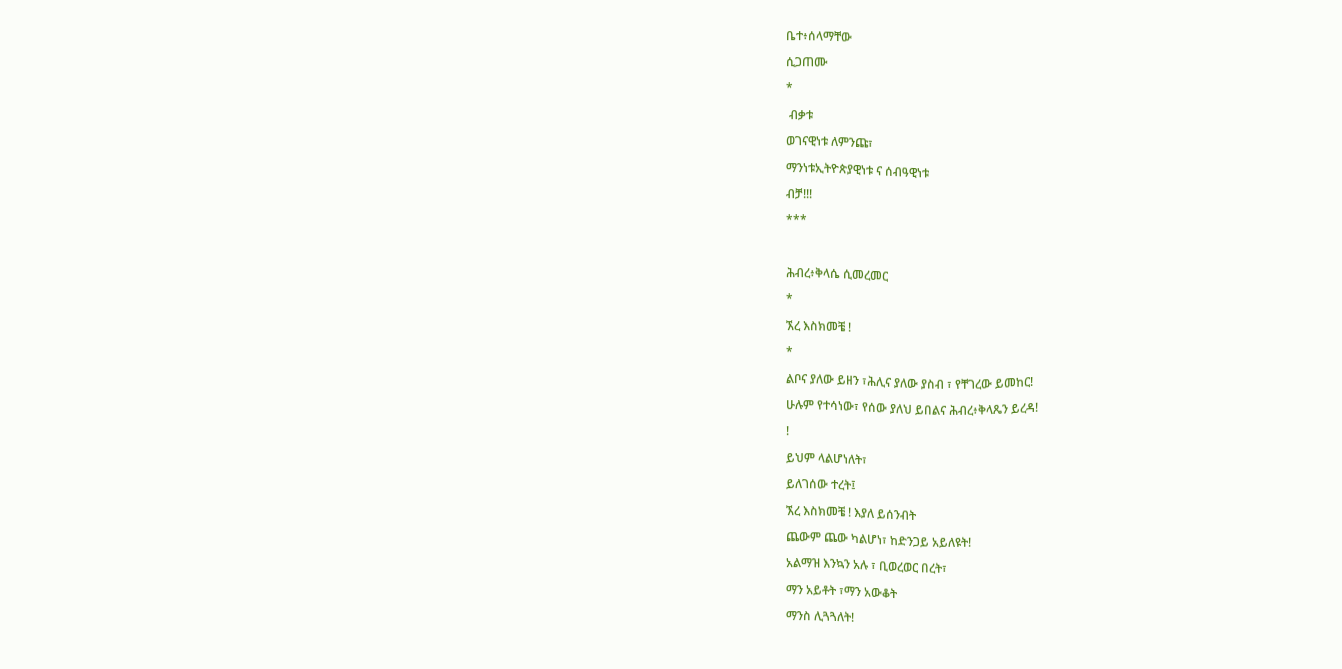ቤተ፥ሰላማቸው

ሲጋጠሙ

*

 ብቃቱ

ወገናዊነቱ ለምንጩ፣

ማንነቱኢትዮጵያዊነቱ ና ሰብዓዊነቱ

ብቻ!!!

***



ሕብረ፥ቅላሴ ሲመረመር

*

ኧረ እስክመቼ !

*

ልቦና ያለው ይዘን ፣ሕሊና ያለው ያስብ ፣ የቸገረው ይመከር!

ሁሉም የተሳነው፣ የሰው ያለህ ይበልና ሕብረ፥ቅላጼን ይረዳ!

!

ይህም ላልሆነለት፣

ይለገሰው ተረት፤

ኧረ እስክመቼ ! እያለ ይሰንብት

ጨውም ጨው ካልሆነ፣ ከድንጋይ አይለዩት!

አልማዝ እንኳን አሉ ፣ ቢወረወር በረት፣

ማን አይቶት ፣ማን አውቆት

ማንስ ሊጓጓለት!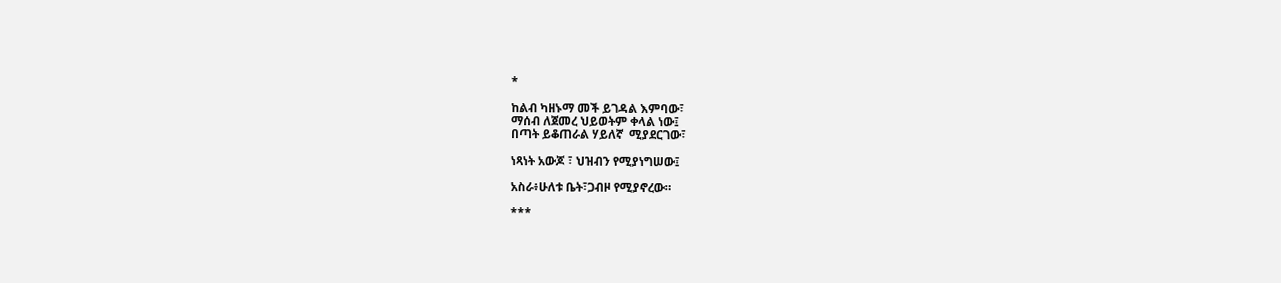*

ከልብ ካዘኑማ መች ይገዳል እምባው፣
ማሰብ ለጀመረ ህይወትም ቀላል ነው፤
በጣት ይቆጠራል ሃይለኛ  ሚያደርገው፣

ነጻነት አውጆ ፣ ህዝብን የሚያነግሠው፤

አስራ፥ሁለቱ ቤት፣ጋብዞ የሚያኖረው።

***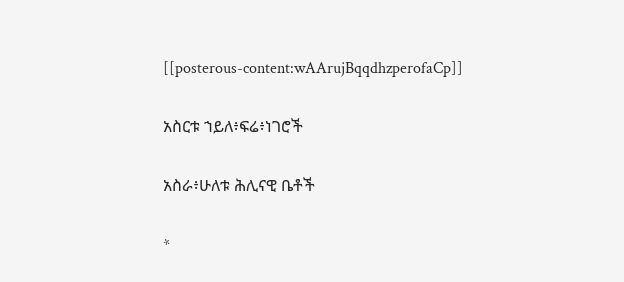[[posterous-content:wAArujBqqdhzperofaCp]]

አስርቱ ኀይለ፥ፍሬ፥ነገሮች

አስራ፥ሁለቱ ሕሊናዊ ቤቶች

*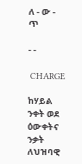ለ - ው - ጥ

- -

 CHARGE

ከሃይል ንቀት ወደ ዕውቀትና ንቃት ለህዝባዊ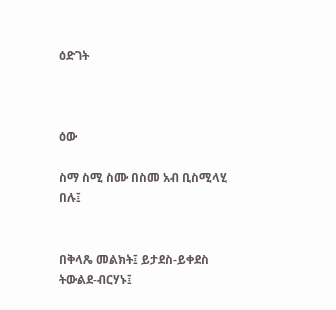ዕድገት



ዕው

ስማ ስሚ ስሙ በስመ አብ ቢስሚላሂ በሉ፤


በቅላጼ መልክት፤ ይታደስ-ይቀደስ ትውልደ-ብርሃኑ፤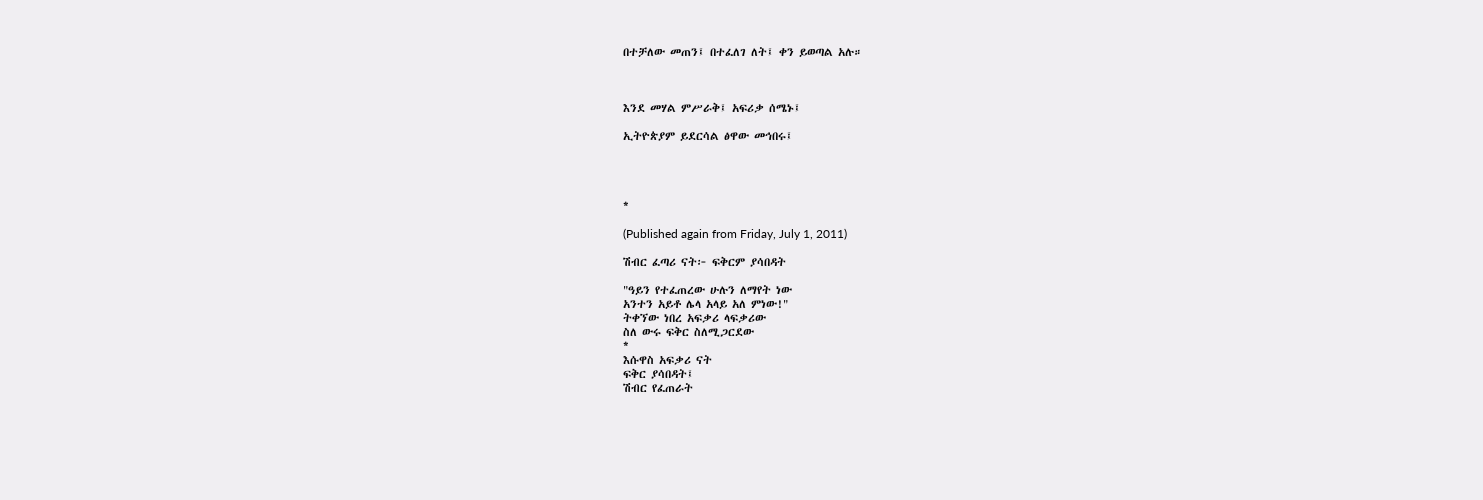በተቻለው መጠን፤ በተፈለገ ለት፤ ቀን ይወጣል አሉ።



እንደ መሃል ምሥራቅ፤ አፍሪቃ ሰሜኑ፤

ኢትዮጵያም ይደርሳል ፅዋው መኅበሩ፤




*

(Published again from Friday, July 1, 2011)

ሽብር ፈጣሪ ናት፦ ፍቅርም ያሳበዳት

"ዓይን የተፈጠረው ሁሉን ለማየት ነው
አንተን አይቶ ሌላ አላይ አለ ምነው!"
ትቀኘው ነበረ አፍቃሪ ላፍቃሪው
ስለ ውሩ ፍቅር ስለሚጋርደው
*
እሱዋስ አፍቃሪ ናት
ፍቅር ያሳበዳት፤
ሽብር የፈጠራት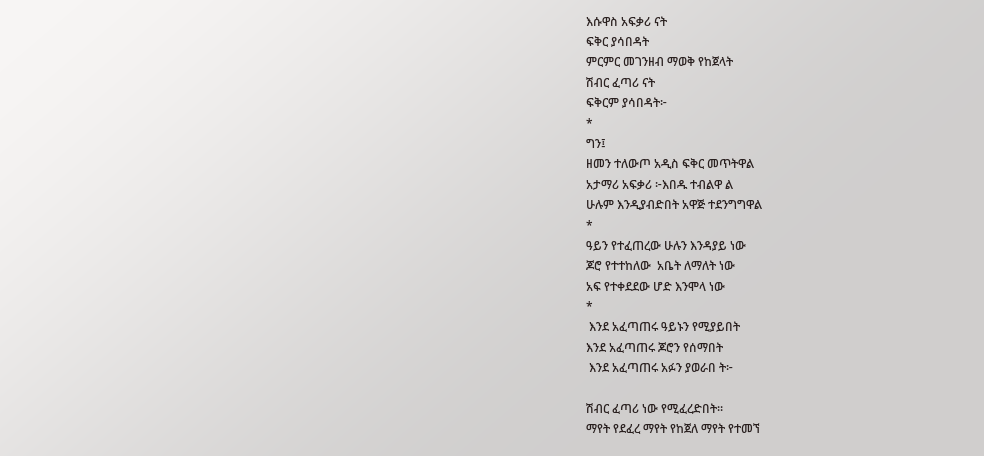እሱዋስ አፍቃሪ ናት
ፍቅር ያሳበዳት
ምርምር መገንዘብ ማወቅ የከጀላት
ሽብር ፈጣሪ ናት
ፍቅርም ያሳበዳት፦
*
ግን፤
ዘመን ተለውጦ አዲስ ፍቅር መጥትዋል
አታማሪ አፍቃሪ ፦እበዱ ተብልዋ ል
ሁሉም እንዲያብድበት አዋጅ ተደንግግዋል
*
ዓይን የተፈጠረው ሁሉን እንዳያይ ነው
ጆሮ የተተከለው  አቤት ለማለት ነው
አፍ የተቀደደው ሆድ እንሞላ ነው
*
 እንደ አፈጣጠሩ ዓይኑን የሚያይበት
እንደ አፈጣጠሩ ጆሮን የሰማበት
 እንደ አፈጣጠሩ አፉን ያወራበ ት፦

ሽብር ፈጣሪ ነው የሚፈረድበት።
ማየት የደፈረ ማየት የከጀለ ማየት የተመኘ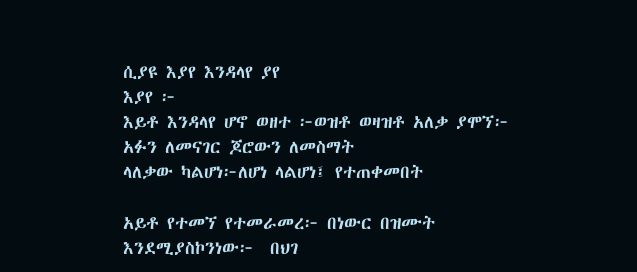ሲያዩ እያየ እንዳላየ ያየ
እያየ ፦
እይቶ እንዳላየ ሆኖ ወዘተ ፦ወዝቶ ወዛዝቶ አለቃ ያሞኘ፦
አፉን ለመናገር ጆሮውን ለመስማት
ላለቃው ካልሆነ፦ለሆነ ላልሆነ፤ የተጠቀመበት

አይቶ የተመኘ የተመራመረ፦ በነውር በዝሙት
እንደሚያስኮንነው፦  በህገ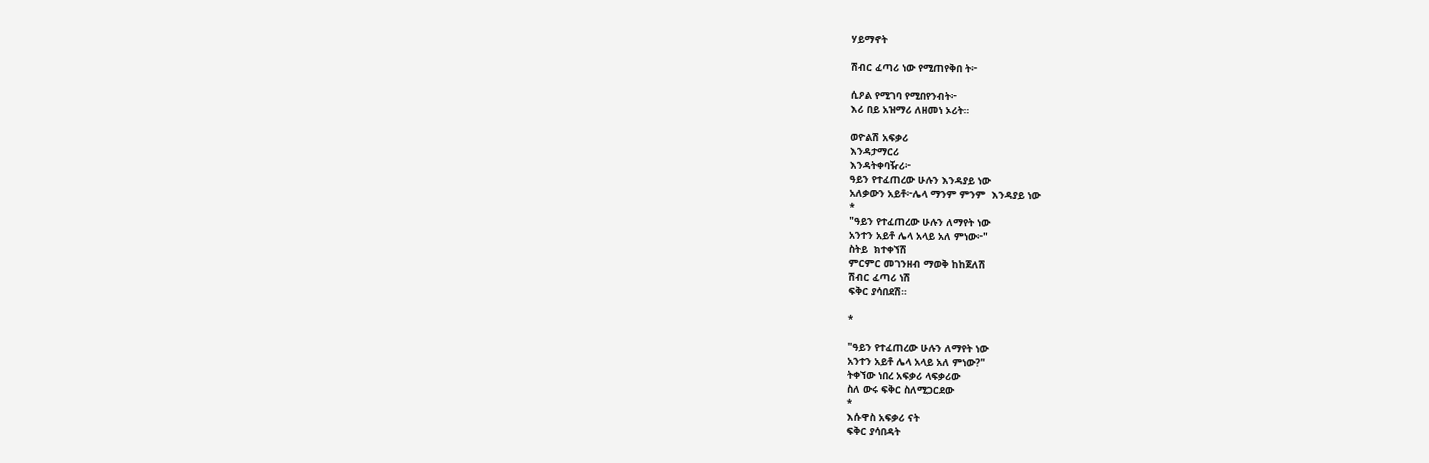ሃይማኖት

ሽብር ፈጣሪ ነው የሚጠየቅበ ት፦

ሲዖል የሚገባ የሚበየንብት፦
እሪ በይ አዝማሪ ለዘመነ ኦሪት።

ወዮልሽ አፍቃሪ
እንዳታማርሪ
እንዳትቀባዥሪ፦
ዓይን የተፈጠረው ሁሉን እንዳያይ ነው
አለቃውን አይቶ፦ሌላ ማንም ምንም  እንዳያይ ነው
*
"ዓይን የተፈጠረው ሁሉን ለማየት ነው
አንተን አይቶ ሌላ አላይ አለ ምነው፦"
ስትይ  ክተቀኘሽ
ምርምር መገንዘብ ማወቅ ከከጀለሽ
ሽብር ፈጣሪ ነሽ
ፍቅር ያሳበደሽ።

*

"ዓይን የተፈጠረው ሁሉን ለማየት ነው
አንተን አይቶ ሌላ አላይ አለ ምነው?"
ትቀኘው ነበረ አፍቃሪ ላፍቃሪው
ስለ ውሩ ፍቅር ስለሚጋርደው
*
እሱዋስ አፍቃሪ ናት
ፍቅር ያሳበዳት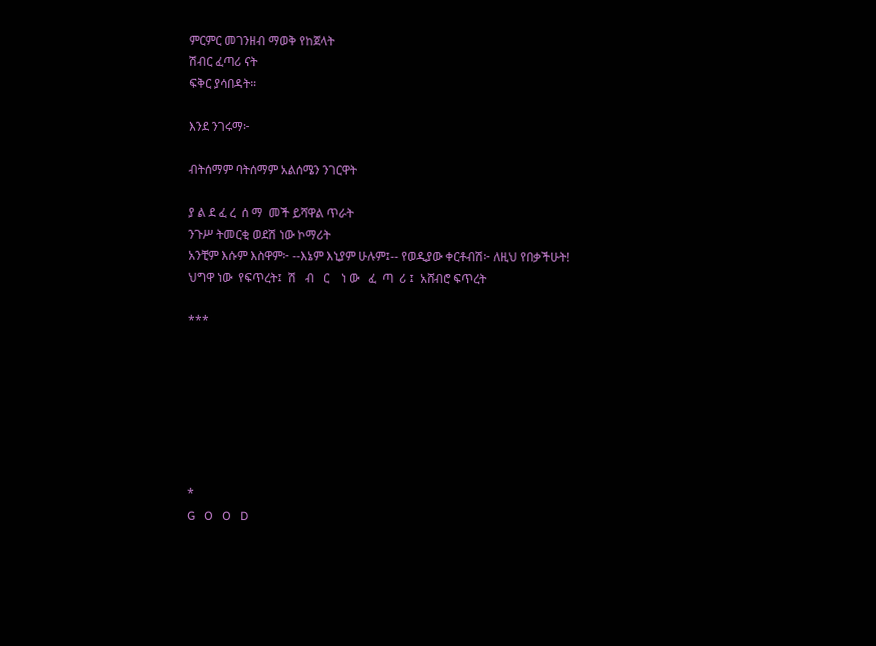ምርምር መገንዘብ ማወቅ የከጀላት
ሽብር ፈጣሪ ናት
ፍቅር ያሳበዳት።

እንደ ንገሩማ፦

ብትሰማም ባትሰማም አልሰሜን ንገርዋት

ያ ል ደ ፈ ረ  ሰ ማ  መች ይሻዋል ጥራት
ንጉሥ ትመርቂ ወደሽ ነው ኮማሪት
አንቺም እሱም እስዋም፦ --እኔም እኒያም ሁሉም፤-- የወዲያው ቀርቶብሽ፦ ለዚህ የበቃችሁት!
ህግዋ ነው  የፍጥረት፤  ሽ   ብ   ር    ነ ው   ፈ  ጣ  ሪ ፤  አሸብሮ ፍጥረት

***







*
G   O   O   D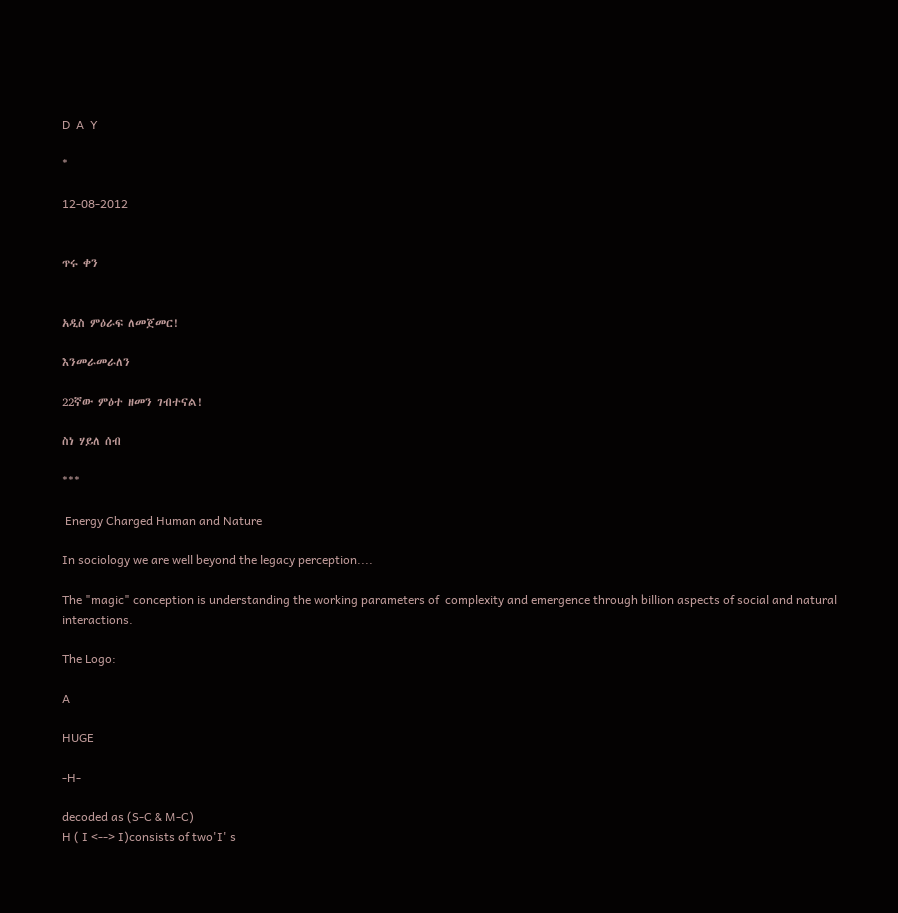D  A  Y

*

12-08-2012


ጥሩ ቀን


አዲስ ምዕራፍ ለመጀመር!

እንመራመራለን

22ኛው ምዕተ ዘመን ገብተናል!

ስነ ሃይለ ሰብ

***

 Energy Charged Human and Nature

In sociology we are well beyond the legacy perception....

The "magic" conception is understanding the working parameters of  complexity and emergence through billion aspects of social and natural interactions.

The Logo:

A

HUGE

-H-

decoded as (S-C & M-C)
H ( I <--> I)consists of two'I' s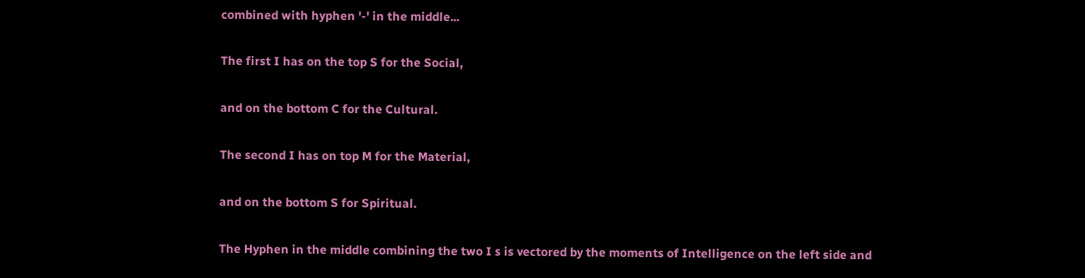combined with hyphen '-' in the middle...

The first I has on the top S for the Social,

and on the bottom C for the Cultural.

The second I has on top M for the Material,

and on the bottom S for Spiritual.

The Hyphen in the middle combining the two I s is vectored by the moments of Intelligence on the left side and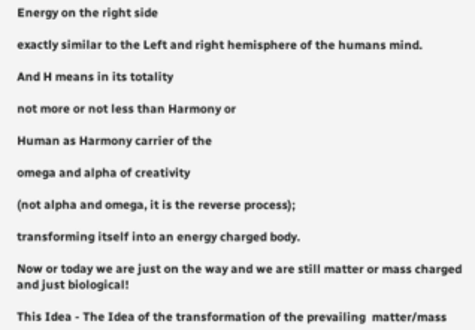Energy on the right side

exactly similar to the Left and right hemisphere of the humans mind.

And H means in its totality

not more or not less than Harmony or

Human as Harmony carrier of the

omega and alpha of creativity

(not alpha and omega, it is the reverse process);

transforming itself into an energy charged body.

Now or today we are just on the way and we are still matter or mass charged and just biological!

This Idea - The Idea of the transformation of the prevailing  matter/mass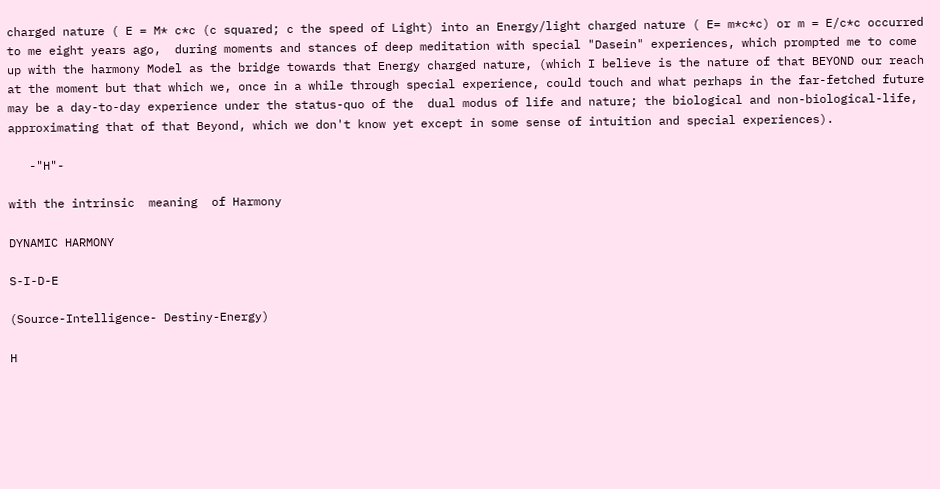charged nature ( E = M* c*c (c squared; c the speed of Light) into an Energy/light charged nature ( E= m*c*c) or m = E/c*c occurred to me eight years ago,  during moments and stances of deep meditation with special "Dasein" experiences, which prompted me to come up with the harmony Model as the bridge towards that Energy charged nature, (which I believe is the nature of that BEYOND our reach at the moment but that which we, once in a while through special experience, could touch and what perhaps in the far-fetched future may be a day-to-day experience under the status-quo of the  dual modus of life and nature; the biological and non-biological-life, approximating that of that Beyond, which we don't know yet except in some sense of intuition and special experiences).

   -"H"-

with the intrinsic  meaning  of Harmony

DYNAMIC HARMONY

S-I-D-E

(Source-Intelligence- Destiny-Energy)

H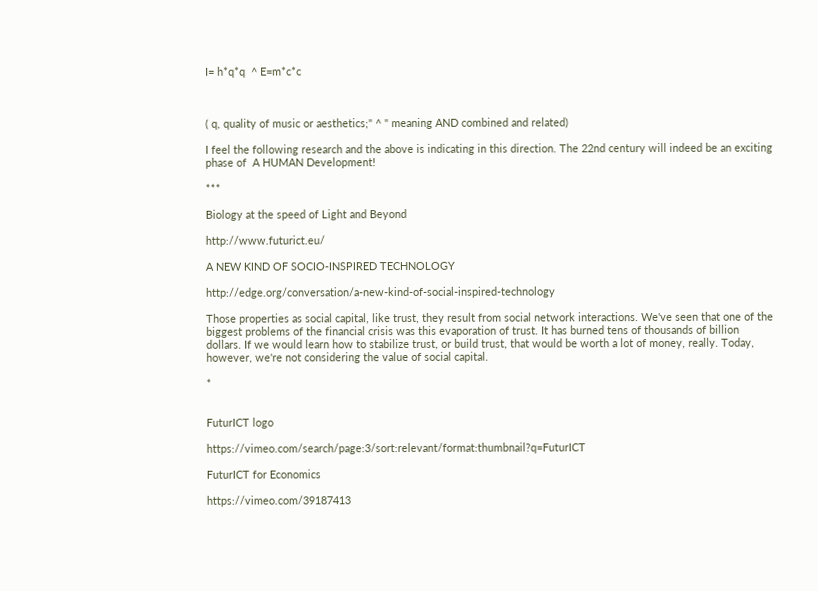I= h*q*q  ^ E=m*c*c



( q, quality of music or aesthetics;" ^ " meaning AND combined and related)

I feel the following research and the above is indicating in this direction. The 22nd century will indeed be an exciting phase of  A HUMAN Development!

***

Biology at the speed of Light and Beyond

http://www.futurict.eu/

A NEW KIND OF SOCIO-INSPIRED TECHNOLOGY

http://edge.org/conversation/a-new-kind-of-social-inspired-technology

Those properties as social capital, like trust, they result from social network interactions. We've seen that one of the biggest problems of the financial crisis was this evaporation of trust. It has burned tens of thousands of billion dollars. If we would learn how to stabilize trust, or build trust, that would be worth a lot of money, really. Today, however, we're not considering the value of social capital.

*


FuturICT logo

https://vimeo.com/search/page:3/sort:relevant/format:thumbnail?q=FuturICT

FuturICT for Economics

https://vimeo.com/39187413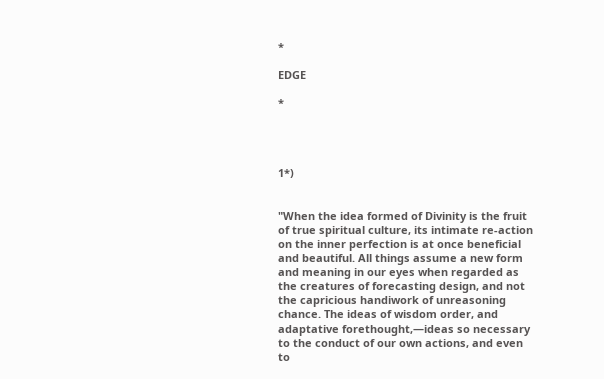*

EDGE

*




1*)


"When the idea formed of Divinity is the fruit of true spiritual culture, its intimate re-action on the inner perfection is at once beneficial and beautiful. All things assume a new form and meaning in our eyes when regarded as the creatures of forecasting design, and not the capricious handiwork of unreasoning chance. The ideas of wisdom order, and adaptative forethought,—ideas so necessary to the conduct of our own actions, and even to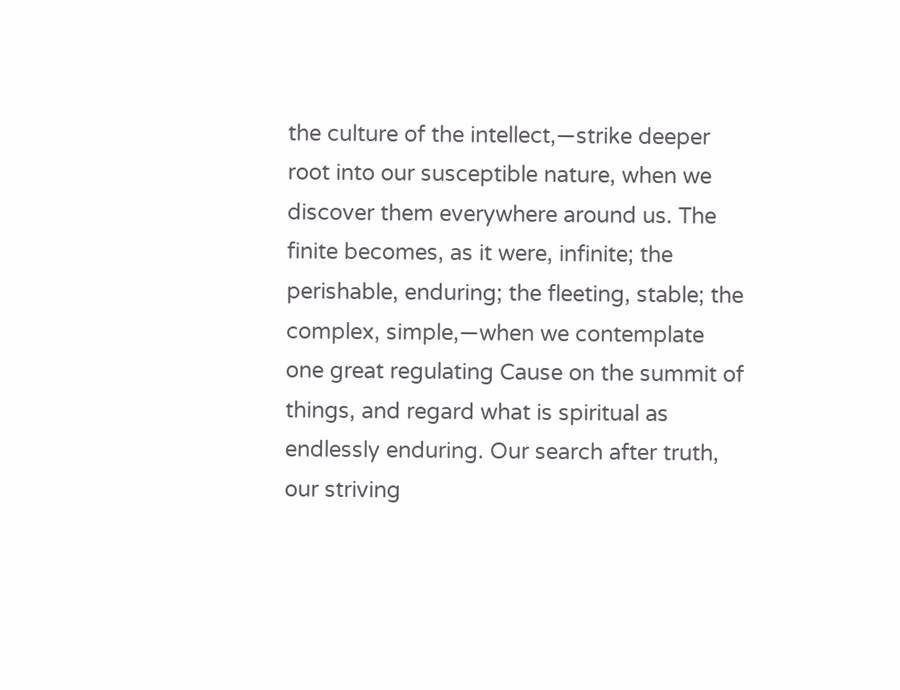the culture of the intellect,—strike deeper root into our susceptible nature, when we discover them everywhere around us. The finite becomes, as it were, infinite; the perishable, enduring; the fleeting, stable; the complex, simple,—when we contemplate one great regulating Cause on the summit of things, and regard what is spiritual as endlessly enduring. Our search after truth, our striving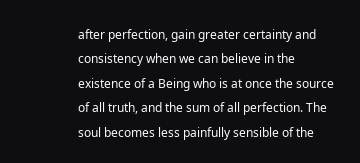after perfection, gain greater certainty and consistency when we can believe in the existence of a Being who is at once the source of all truth, and the sum of all perfection. The soul becomes less painfully sensible of the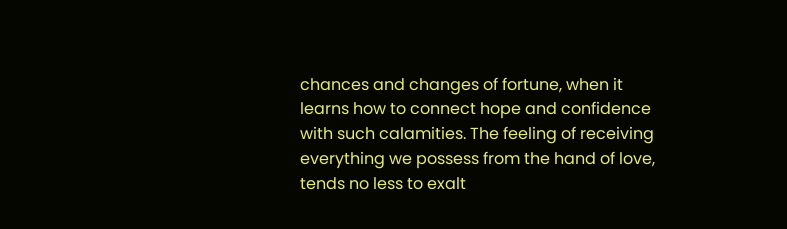chances and changes of fortune, when it learns how to connect hope and confidence with such calamities. The feeling of receiving everything we possess from the hand of love, tends no less to exalt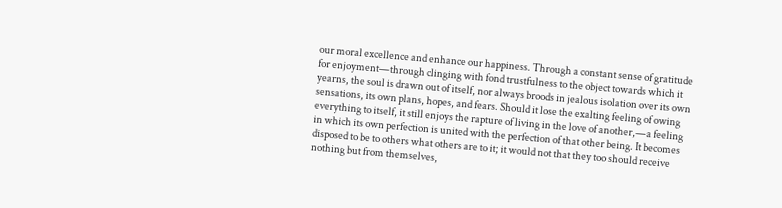our moral excellence and enhance our happiness. Through a constant sense of gratitude for enjoyment—through clinging with fond trustfulness to the object towards which it yearns, the soul is drawn out of itself, nor always broods in jealous isolation over its own sensations, its own plans, hopes, and fears. Should it lose the exalting feeling of owing everything to itself, it still enjoys the rapture of living in the love of another,—a feeling in which its own perfection is united with the perfection of that other being. It becomes disposed to be to others what others are to it; it would not that they too should receive nothing but from themselves,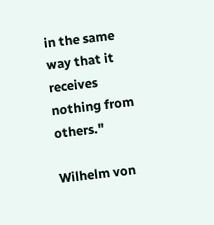in the same way that it receives nothing from others."

Wilhelm von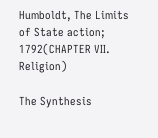Humboldt, The Limits of State action; 1792(CHAPTER VII.
Religion)

The Synthesis